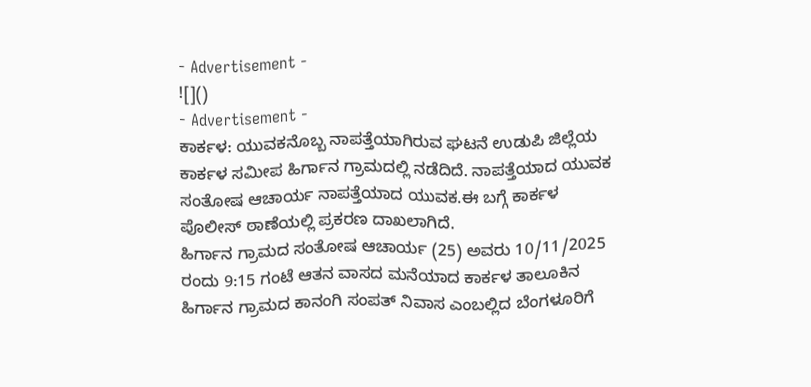- Advertisement -
![]()
- Advertisement -
ಕಾರ್ಕಳ: ಯುವಕನೊಬ್ಬ ನಾಪತ್ತೆಯಾಗಿರುವ ಘಟನೆ ಉಡುಪಿ ಜಿಲ್ಲೆಯ ಕಾರ್ಕಳ ಸಮೀಪ ಹಿರ್ಗಾನ ಗ್ರಾಮದಲ್ಲಿ ನಡೆದಿದೆ. ನಾಪತ್ತೆಯಾದ ಯುವಕ ಸಂತೋಷ ಆಚಾರ್ಯ ನಾಪತ್ತೆಯಾದ ಯುವಕ.ಈ ಬಗ್ಗೆ ಕಾರ್ಕಳ ಪೊಲೀಸ್ ಠಾಣೆಯಲ್ಲಿ ಪ್ರಕರಣ ದಾಖಲಾಗಿದೆ.
ಹಿರ್ಗಾನ ಗ್ರಾಮದ ಸಂತೋಷ ಆಚಾರ್ಯ (25) ಅವರು 10/11/2025 ರಂದು 9:15 ಗಂಟೆ ಆತನ ವಾಸದ ಮನೆಯಾದ ಕಾರ್ಕಳ ತಾಲೂಕಿನ ಹಿರ್ಗಾನ ಗ್ರಾಮದ ಕಾನಂಗಿ ಸಂಪತ್ ನಿವಾಸ ಎಂಬಲ್ಲಿದ ಬೆಂಗಳೂರಿಗೆ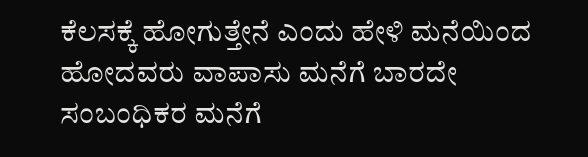ಕೆಲಸಕ್ಕೆ ಹೋಗುತ್ತೇನೆ ಎಂದು ಹೇಳಿ ಮನೆಯಿಂದ ಹೋದವರು ವಾಪಾಸು ಮನೆಗೆ ಬಾರದೇ ಸಂಬಂಧಿಕರ ಮನೆಗೆ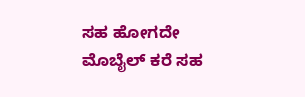ಸಹ ಹೋಗದೇ ಮೊಬೈಲ್ ಕರೆ ಸಹ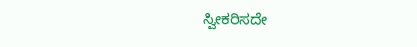ಸ್ವೀಕರಿಸದೇ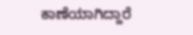ಕಾಣೆಯಾಗಿದ್ದಾರೆ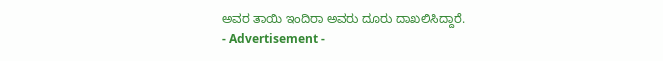ಅವರ ತಾಯಿ ಇಂದಿರಾ ಅವರು ದೂರು ದಾಖಲಿಸಿದ್ದಾರೆ.
- Advertisement -